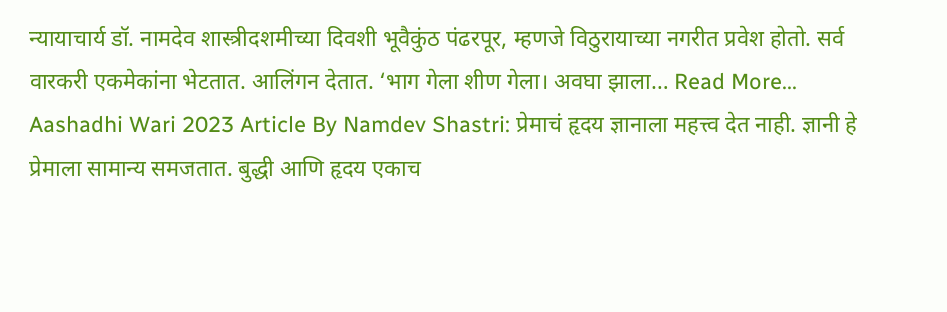न्यायाचार्य डॉ. नामदेव शास्त्रीदशमीच्या दिवशी भूवैकुंठ पंढरपूर, म्हणजे विठुरायाच्या नगरीत प्रवेश होतो. सर्व वारकरी एकमेकांना भेटतात. आलिंगन देतात. ‘भाग गेला शीण गेला। अवघा झाला… Read More...
Aashadhi Wari 2023 Article By Namdev Shastri: प्रेमाचं हृदय ज्ञानाला महत्त्व देत नाही. ज्ञानी हे प्रेमाला सामान्य समजतात. बुद्धी आणि हृदय एकाच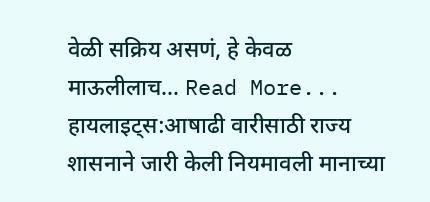वेळी सक्रिय असणं, हे केवळ माऊलीलाच… Read More...
हायलाइट्स:आषाढी वारीसाठी राज्य शासनाने जारी केली नियमावली मानाच्या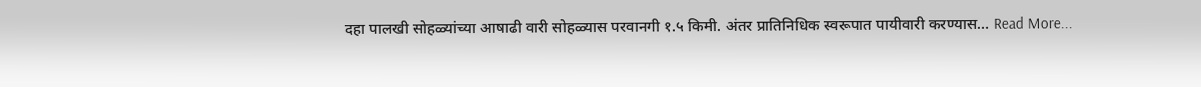दहा पालखी सोहळ्यांच्या आषाढी वारी सोहळ्यास परवानगी १.५ किमी. अंतर प्रातिनिधिक स्वरूपात पायीवारी करण्यास… Read More...